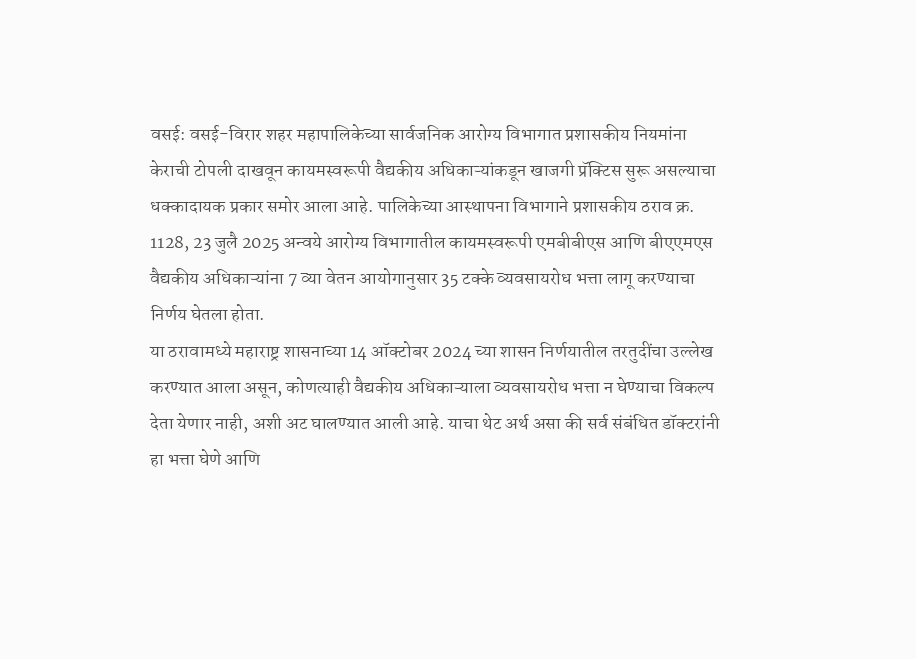वसई: वसई-विरार शहर महापालिकेच्या सार्वजनिक आरोग्य विभागात प्रशासकीय नियमांना केराची टोपली दाखवून कायमस्वरूपी वैद्यकीय अधिकाऱ्यांकडून खाजगी प्रॅक्टिस सुरू असल्याचा धक्कादायक प्रकार समोर आला आहे. पालिकेच्या आस्थापना विभागाने प्रशासकीय ठराव क्र. 1128, 23 जुलै 2025 अन्वये आरोग्य विभागातील कायमस्वरूपी एमबीबीएस आणि बीएएमएस वैद्यकीय अधिकाऱ्यांना 7 व्या वेतन आयोगानुसार 35 टक्के व्यवसायरोध भत्ता लागू करण्याचा निर्णय घेतला होता.
या ठरावामध्ये महाराष्ट्र शासनाच्या 14 ऑक्टोबर 2024 च्या शासन निर्णयातील तरतुदींचा उल्लेख करण्यात आला असून, कोणत्याही वैद्यकीय अधिकाऱ्याला व्यवसायरोध भत्ता न घेण्याचा विकल्प देता येणार नाही, अशी अट घालण्यात आली आहे. याचा थेट अर्थ असा की सर्व संबंधित डॉक्टरांनी हा भत्ता घेणे आणि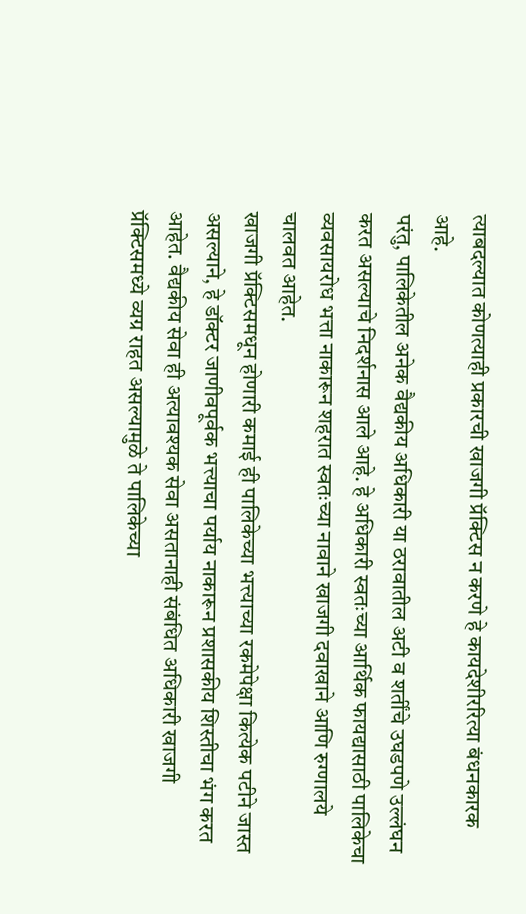त्याबदल्यात कोणत्याही प्रकारची खाजगी प्रॅक्टिस न करणे हे कायदेशीररित्या बंधनकारक आहे.
परंतु, पालिकेतील अनेक वैद्यकीय अधिकारी या ठरावातील अटी व शर्तींचे उघडपणे उल्लंघन करत असल्याचे निदर्शनास आले आहे. हे अधिकारी स्वतःच्या आर्थिक फायद्यासाठी पालिकेचा व्यवसायरोध भत्ता नाकारून शहरात स्वतःच्या नावाने खाजगी दवाखाने आणि रुग्णालये चालवत आहेत.
खाजगी प्रॅक्टिसमधून होणारी कमाई ही पालिकेच्या भत्त्याच्या रकमेपेक्षा कित्येक पटीने जास्त असल्याने, हे डॉक्टर जाणीवपूर्वक भत्त्याचा पर्याय नाकारून प्रशासकीय शिस्तीचा भंग करत आहेत. वैद्यकीय सेवा ही अत्यावश्यक सेवा असतानाही संबंधित अधिकारी खाजगी प्रॅक्टिसमध्ये व्यग्र राहत असल्यामुळे ते पालिकेच्या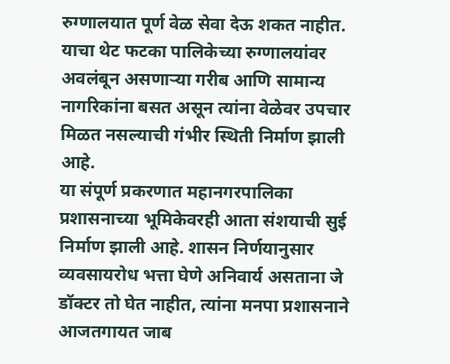रुग्णालयात पूर्ण वेळ सेवा देऊ शकत नाहीत.
याचा थेट फटका पालिकेच्या रुग्णालयांवर अवलंबून असणाऱ्या गरीब आणि सामान्य नागरिकांना बसत असून त्यांना वेळेवर उपचार मिळत नसल्याची गंभीर स्थिती निर्माण झाली आहे.
या संपूर्ण प्रकरणात महानगरपालिका प्रशासनाच्या भूमिकेवरही आता संशयाची सुई निर्माण झाली आहे. शासन निर्णयानुसार व्यवसायरोध भत्ता घेणे अनिवार्य असताना जे डॉक्टर तो घेत नाहीत, त्यांना मनपा प्रशासनाने आजतगायत जाब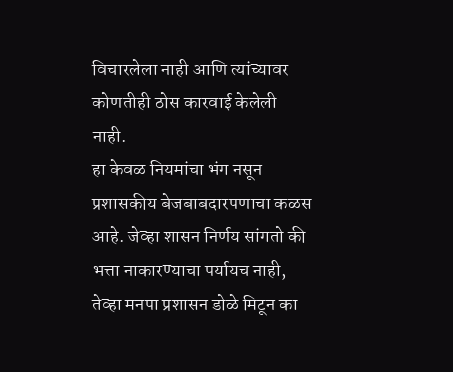विचारलेला नाही आणि त्यांच्यावर कोणतीही ठोस कारवाई केलेली नाही.
हा केवळ नियमांचा भंग नसून प्रशासकीय बेजबाबदारपणाचा कळस आहे. जेव्हा शासन निर्णय सांगतो की भत्ता नाकारण्याचा पर्यायच नाही, तेव्हा मनपा प्रशासन डोळे मिटून का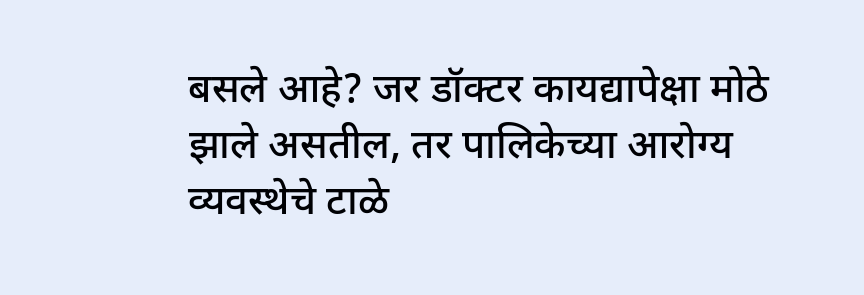बसले आहे? जर डॉक्टर कायद्यापेक्षा मोठे झाले असतील, तर पालिकेच्या आरोग्य व्यवस्थेचे टाळे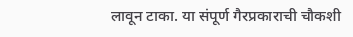लावून टाका. या संपूर्ण गैरप्रकाराची चौकशी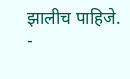झालीच पाहिजे.
-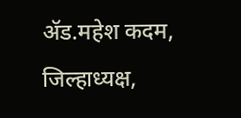ॲड.महेश कदम, जिल्हाध्यक्ष,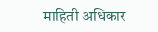माहिती अधिकार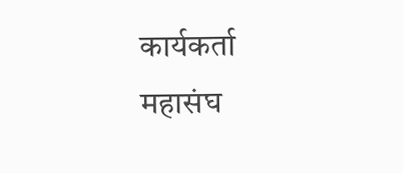कार्यकर्ता महासंघ